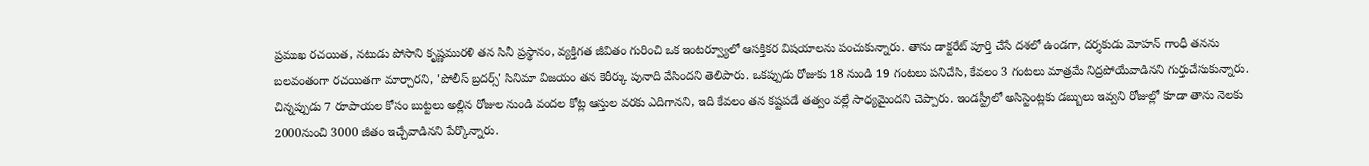ప్రముఖ రచయిత, నటుడు పోసాని కృష్ణమురళి తన సినీ ప్రస్థానం, వ్యక్తిగత జీవితం గురించి ఒక ఇంటర్వ్యూలో ఆసక్తికర విషయాలను పంచుకున్నారు. తాను డాక్టరేట్ పూర్తి చేసే దశలో ఉండగా, దర్శకుడు మోహన్ గాంధీ తనను బలవంతంగా రచయితగా మార్చారని, 'పోలీస్ బ్రదర్స్' సినిమా విజయం తన కెరీర్కు పునాది వేసిందని తెలిపారు. ఒకప్పుడు రోజుకు 18 నుండి 19 గంటలు పనిచేసి, కేవలం 3 గంటలు మాత్రమే నిద్రపోయేవాడినని గుర్తుచేసుకున్నారు.
చిన్నప్పుడు 7 రూపాయల కోసం బుట్టలు అల్లిన రోజుల నుండి వందల కోట్ల ఆస్తుల వరకు ఎదిగానని, ఇది కేవలం తన కష్టపడే తత్వం వల్లే సాధ్యమైందని చెప్పారు. ఇండస్ట్రీలో అసిస్టెంట్లకు డబ్బులు ఇవ్వని రోజుల్లో కూడా తాను నెలకు 2000నుంచి 3000 జీతం ఇచ్చేవాడినని పేర్కొన్నారు.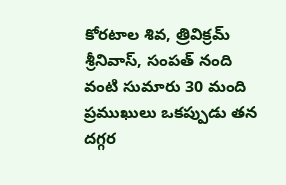కోరటాల శివ, త్రివిక్రమ్ శ్రీనివాస్, సంపత్ నంది వంటి సుమారు 30 మంది ప్రముఖులు ఒకప్పుడు తన దగ్గర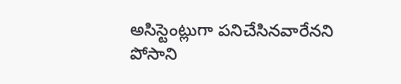అసిస్టెంట్లుగా పనిచేసినవారేనని పోసాని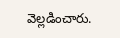వెల్లడించారు.